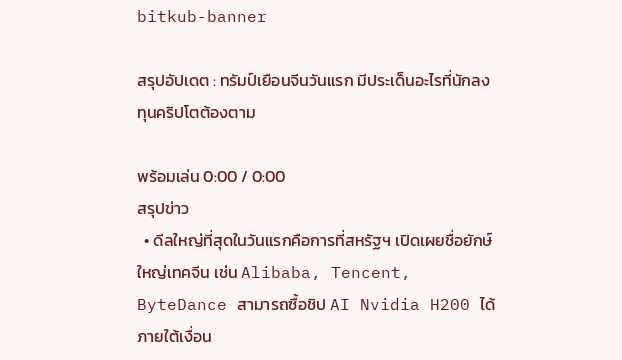bitkub-banner

สรุปอัปเดต : ทรัมป์เยือนจีนวันแรก มีประเด็นอะไรที่นักลงทุนคริปโตต้องตาม

พร้อมเล่น 0:00 / 0:00
สรุปข่าว
  • ดีลใหญ่ที่สุดในวันแรกคือการที่สหรัฐฯ เปิดเผยชื่อยักษ์ใหญ่เทคจีน เช่น Alibaba, Tencent, ByteDance สามารถซื้อชิป AI Nvidia H200 ได้ภายใต้เงื่อน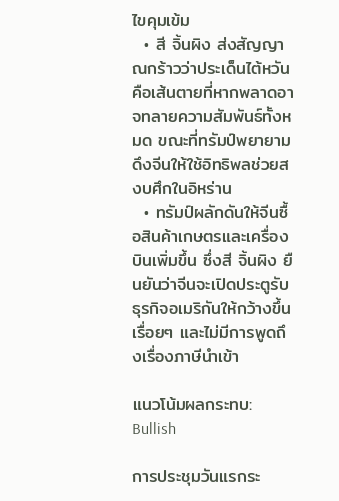ไขคุมเข้ม
  • สี จิ้นผิง ส่งสัญญาณกร้าวว่าประเด็นไต้หวันคือเส้นตายที่หากพลาดอาจทลายความสัมพันธ์ทั้งหมด ขณะที่ทรัมป์พยายามดึงจีนให้ใช้อิทธิพลช่วยสงบศึกในอิหร่าน
  • ทรัมป์ผลักดันให้จีนซื้อสินค้าเกษตรและเครื่องบินเพิ่มขึ้น ซึ่งสี จิ้นผิง ยืนยันว่าจีนจะเปิดประตูรับธุรกิจอเมริกันให้กว้างขึ้นเรื่อยๆ และไม่มีการพูดถึงเรื่องภาษีนำเข้า

แนวโน้มผลกระทบ: Bullish

การประชุมวันแรกระ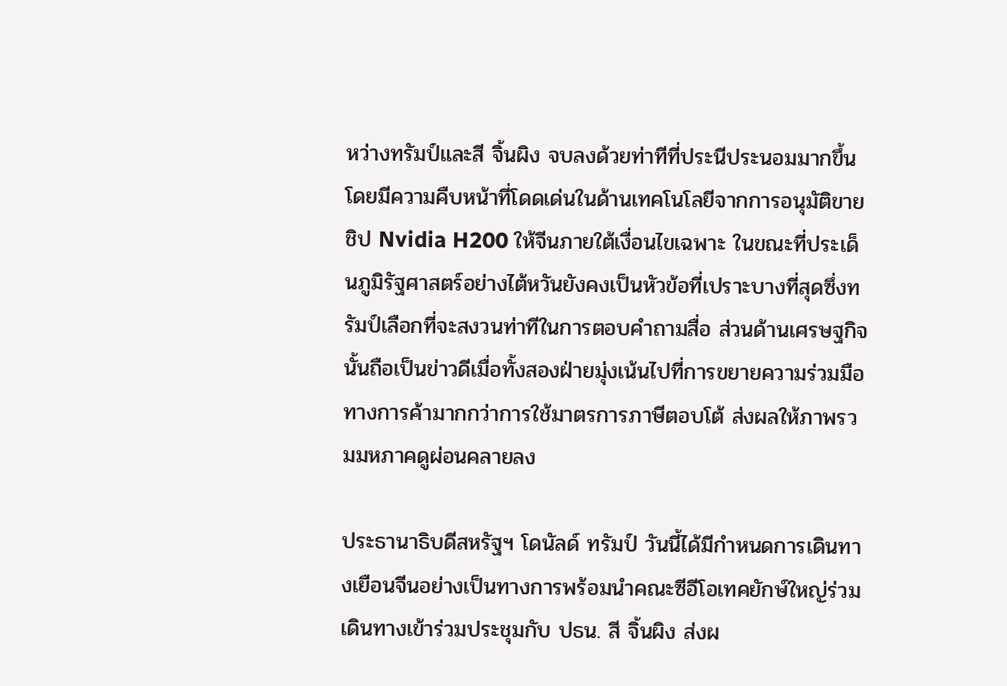หว่างทรัมป์และสี จิ้นผิง จบลงด้วยท่าทีที่ประนีประนอมมากขึ้น โดยมีความคืบหน้าที่โดดเด่นในด้านเทคโนโลยีจากการอนุมัติขายชิป Nvidia H200 ให้จีนภายใต้เงื่อนไขเฉพาะ ในขณะที่ประเด็นภูมิรัฐศาสตร์อย่างไต้หวันยังคงเป็นหัวข้อที่เปราะบางที่สุดซึ่งทรัมป์เลือกที่จะสงวนท่าทีในการตอบคำถามสื่อ ส่วนด้านเศรษฐกิจนั้นถือเป็นข่าวดีเมื่อทั้งสองฝ่ายมุ่งเน้นไปที่การขยายความร่วมมือทางการค้ามากกว่าการใช้มาตรการภาษีตอบโต้ ส่งผลให้ภาพรวมมหภาคดูผ่อนคลายลง

ประธานาธิบดีสหรัฐฯ โดนัลด์ ทรัมป์ วันนี้ได้มีกำหนดการเดินทางเยือนจีนอย่างเป็นทางการพร้อมนำคณะซีอีโอเทคยักษ์ใหญ่ร่วมเดินทางเข้าร่วมประชุมกับ ปธน. สี จิ้นผิง ส่งผ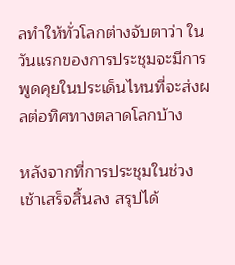ลทำให้ทั่วโลกต่างจับตาว่า ในวันแรกของการประชุมจะมีการพูดคุยในประเด็นไหนที่จะส่งผลต่อทิศทางตลาดโลกบ้าง

หลังจากที่การประชุมในช่วงเช้าเสร็จสิ้นลง สรุปได้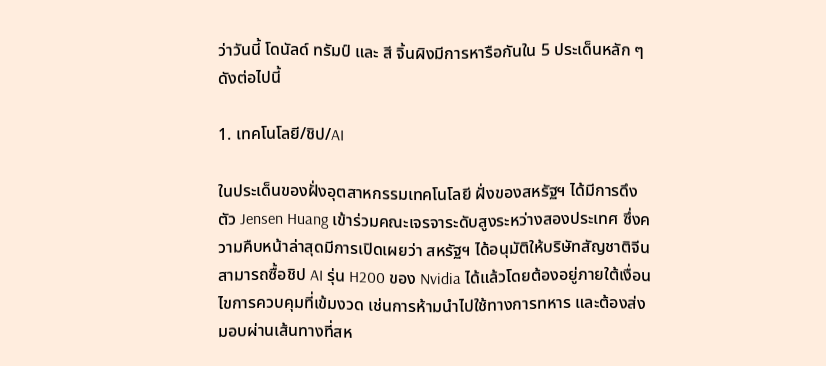ว่าวันนี้ โดนัลด์ ทรัมป์ และ สี จิ้นผิงมีการหารือกันใน 5 ประเด็นหลัก ๆ  ดังต่อไปนี้

1. เทคโนโลยี/ชิป/AI

ในประเด็นของฝั่งอุตสาหกรรมเทคโนโลยี ฝั่งของสหรัฐฯ ได้มีการดึงตัว Jensen Huang เข้าร่วมคณะเจรจาระดับสูงระหว่างสองประเทศ ซึ่งความคืบหน้าล่าสุดมีการเปิดเผยว่า สหรัฐฯ ได้อนุมัติให้บริษัทสัญชาติจีนสามารถซื้อชิป AI รุ่น H200 ของ Nvidia ได้แล้วโดยต้องอยู่ภายใต้เงื่อนไขการควบคุมที่เข้มงวด เช่นการห้ามนำไปใช้ทางการทหาร และต้องส่งมอบผ่านเส้นทางที่สห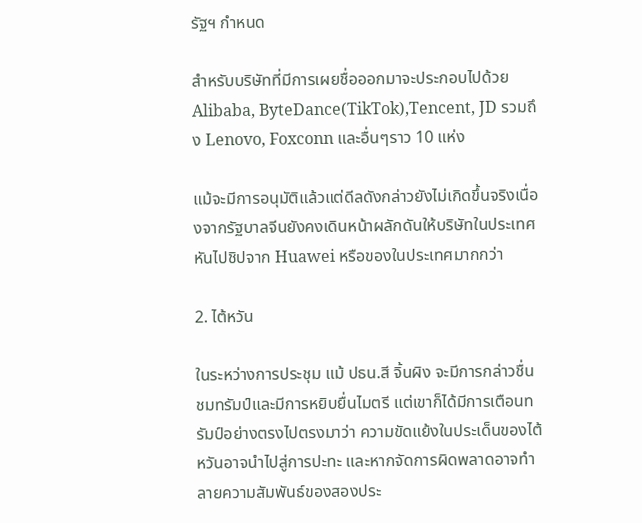รัฐฯ กำหนด

สำหรับบริษัทที่มีการเผยชื่อออกมาจะประกอบไปด้วย Alibaba, ByteDance(TikTok),Tencent, JD รวมถึง Lenovo, Foxconn และอื่นๆราว 10 แห่ง

แม้จะมีการอนุมัติแล้วแต่ดีลดังกล่าวยังไม่เกิดขึ้นจริงเนื่องจากรัฐบาลจีนยังคงเดินหน้าผลักดันให้บริษัทในประเทศหันไปชิปจาก Huawei หรือของในประเทศมากกว่า

2. ไต้หวัน

ในระหว่างการประชุม แม้ ปธน.สี จิ้นผิง จะมีการกล่าวชื่นชมทรัมป์และมีการหยิบยื่นไมตรี แต่เขาก็ได้มีการเตือนทรัมป์อย่างตรงไปตรงมาว่า ความขัดแย้งในประเด็นของไต้หวันอาจนำไปสู่การปะทะ และหากจัดการผิดพลาดอาจทำลายความสัมพันธ์ของสองประ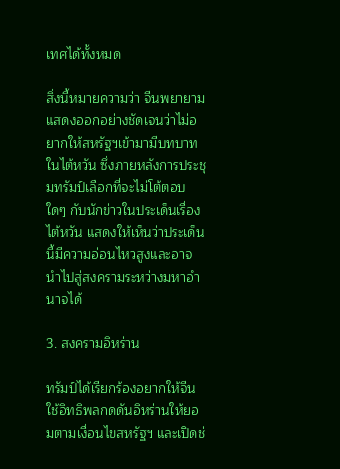เทศได้ทั้งหมด

สิ่งนี้หมายความว่า จีนพยายามแสดงออกอย่างชัดเจนว่าไม่อยากให้สหรัฐฯเข้ามามีบทบาทในไต้หวัน ซึ่งภายหลังการประชุมทรัมป์เลือกที่จะไม่โต้ตอบใดๆ กับนักข่าวในประเด็นเรื่องไต้หวัน แสดงให้เห็นว่าประเด็นนี้มีความอ่อนไหวสูงและอาจนำไปสู่สงครามระหว่างมหาอำนาจได้

3. สงครามอิหร่าน

ทรัมป์ได้เรียกร้องอยากให้จีนใช้อิทธิพลกดดันอิหร่านให้ยอมตามเงื่อนไขสหรัฐฯ และเปิดช่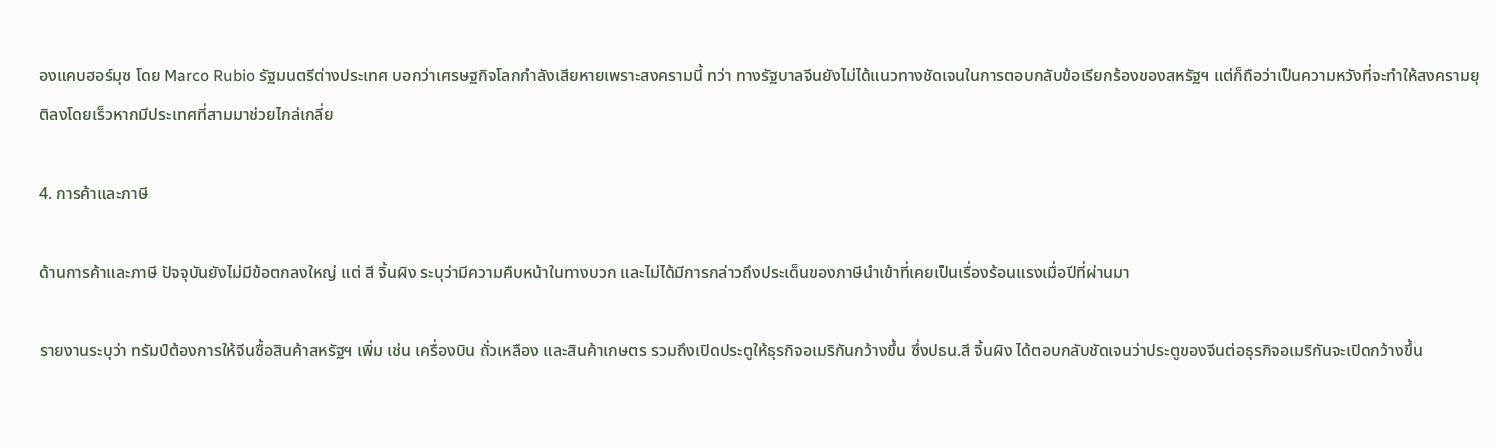องแคบฮอร์มุซ โดย Marco Rubio รัฐมนตรีต่างประเทศ บอกว่าเศรษฐกิจโลกกำลังเสียหายเพราะสงครามนี้ ทว่า ทางรัฐบาลจีนยังไม่ได้แนวทางชัดเจนในการตอบกลับข้อเรียกร้องของสหรัฐฯ แต่ก็ถือว่าเป็นความหวังที่จะทำให้สงครามยุติลงโดยเร็วหากมีประเทศที่สามมาช่วยไกล่เกลี่ย

4. การค้าและภาษี

ด้านการค้าและภาษี ปัจจุบันยังไม่มีข้อตกลงใหญ่ แต่ สี จิ้นผิง ระบุว่ามีความคืบหน้าในทางบวก และไม่ได้มีการกล่าวถึงประเด็นของภาษีนำเข้าที่เคยเป็นเรื่องร้อนแรงเมื่อปีที่ผ่านมา

รายงานระบุว่า ทรัมป์ต้องการให้จีนซื้อสินค้าสหรัฐฯ เพิ่ม เช่น เครื่องบิน ถั่วเหลือง และสินค้าเกษตร รวมถึงเปิดประตูให้ธุรกิจอเมริกันกว้างขึ้น ซึ่งปธน.สี จิ้นผิง ได้ตอบกลับชัดเจนว่าประตูของจีนต่อธุรกิจอเมริกันจะเปิดกว้างขึ้น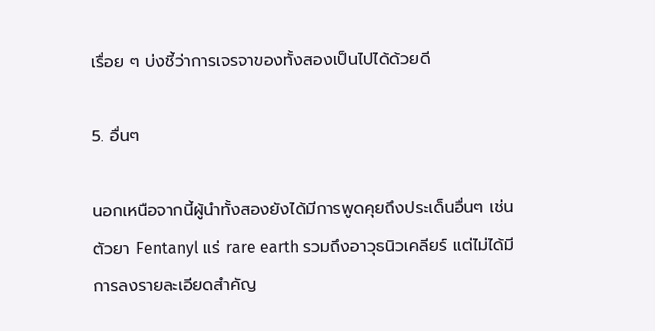เรื่อย ๆ บ่งชี้ว่าการเจรจาของทั้งสองเป็นไปได้ด้วยดี

5. อื่นๆ

นอกเหนือจากนี้ผู้นำทั้งสองยังได้มีการพูดคุยถึงประเด็นอื่นๆ เช่น ตัวยา Fentanyl แร่ rare earth รวมถึงอาวุธนิวเคลียร์ แต่ไม่ได้มีการลงรายละเอียดสำคัญ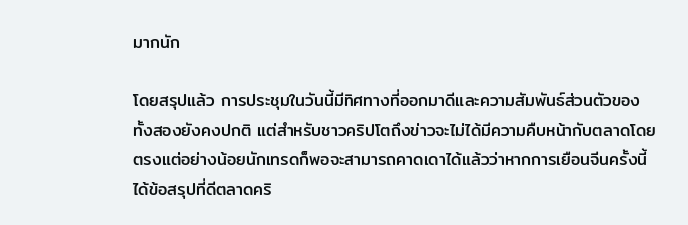มากนัก

โดยสรุปแล้ว การประชุมในวันนี้มีทิศทางที่ออกมาดีและความสัมพันธ์ส่วนตัวของทั้งสองยังคงปกติ แต่สำหรับชาวคริปโตถึงข่าวจะไม่ได้มีความคืบหน้ากับตลาดโดยตรงแต่อย่างน้อยนักเทรดก็พอจะสามารถคาดเดาได้แล้วว่าหากการเยือนจีนครั้งนี้ได้ข้อสรุปที่ดีตลาดคริ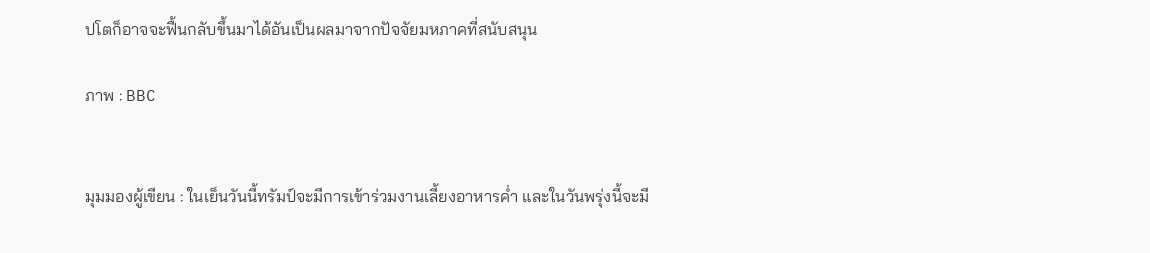ปโตก็อาจจะฟื้นกลับขึ้นมาได้อันเป็นผลมาจากปัจจัยมหภาคที่สนับสนุน

ภาพ : BBC


มุมมองผู้เขียน : ในเย็นวันนี้ทรัมป์จะมีการเข้าร่วมงานเลี้ยงอาหารค่ำ และในวันพรุ่งนี้จะมี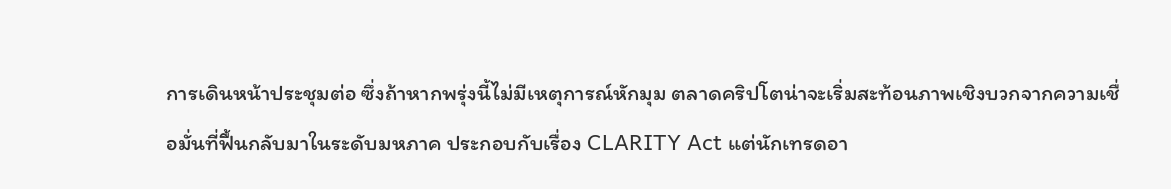การเดินหน้าประชุมต่อ ซึ่งถ้าหากพรุ่งนี้ไม่มีเหตุการณ์หักมุม ตลาดคริปโตน่าจะเริ่มสะท้อนภาพเชิงบวกจากความเชื่อมั่นที่ฟื้นกลับมาในระดับมหภาค ประกอบกับเรื่อง CLARITY Act แต่นักเทรดอา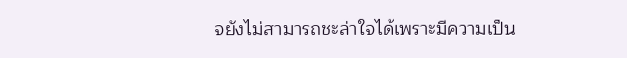จยังไม่สามารถชะล่าใจได้เพราะมีความเป็น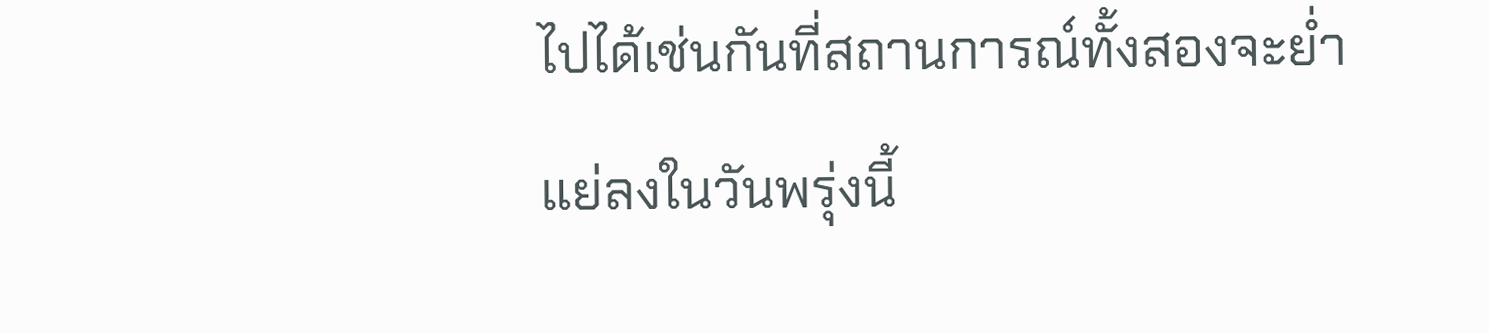ไปได้เช่นกันที่สถานการณ์ทั้งสองจะย่ำแย่ลงในวันพรุ่งนี้